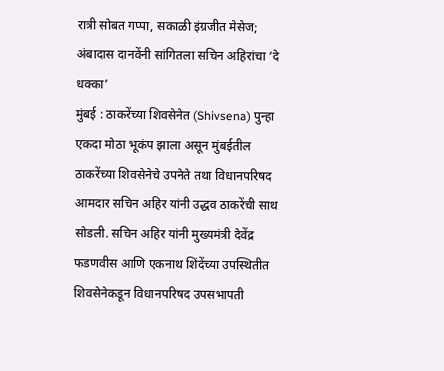रात्री सोबत गप्पा, सकाळी इंग्रजीत मेसेज; अंबादास दानवेंनी सांगितला सचिन अहिरांचा ‘दे धक्का’
मुंबई : ठाकरेंच्या शिवसेनेत (Shivsena) पुन्हा एकदा मोठा भूकंप झाला असून मुंबईतील ठाकरेंच्या शिवसेनेचे उपनेते तथा विधानपरिषद आमदार सचिन अहिर यांनी उद्धव ठाकरेंची साथ सोडली. सचिन अहिर यांनी मुख्यमंत्री देवेंद्र फडणवीस आणि एकनाथ शिंदेंच्या उपस्थितीत शिवसेनेकडून विधानपरिषद उपसभापती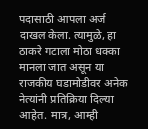पदासाठी आपला अर्ज दाखल केला. त्यामुळे, हा ठाकरे गटाला मोठा धक्का मानला जात असून या राजकीय घडामोडीवर अनेक नेत्यांनी प्रतिक्रिया दिल्या आहेत. मात्र, आम्ही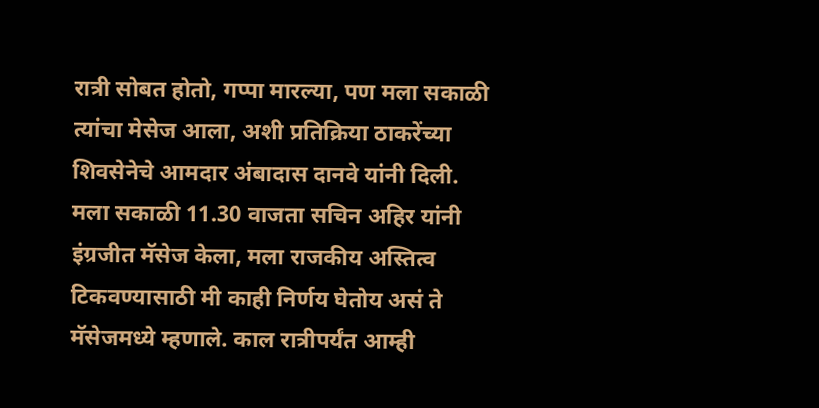रात्री सोबत होतो, गप्पा मारल्या, पण मला सकाळी त्यांचा मेसेज आला, अशी प्रतिक्रिया ठाकरेंच्या शिवसेनेचे आमदार अंबादास दानवे यांनी दिली.
मला सकाळी 11.30 वाजता सचिन अहिर यांनी इंग्रजीत मॅसेज केला, मला राजकीय अस्तित्व टिकवण्यासाठी मी काही निर्णय घेतोय असं ते मॅसेजमध्ये म्हणाले. काल रात्रीपर्यंत आम्ही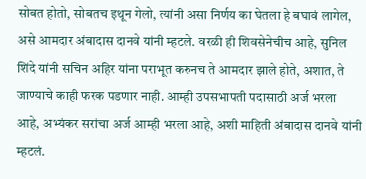सोबत होतो, सोबतच इथून गेलो, त्यांनी असा निर्णय का घेतला हे बघावं लागेल, असे आमदार अंबादास दानवे यांनी म्हटले. वरळी ही शिवसेनेचीच आहे, सुनिल शिंदे यांनी सचिन अहिर यांना पराभूत करुनच ते आमदार झाले होते, अशात, ते जाण्याचे काही फरक पडणार नाही. आम्ही उपसभापती पदासाठी अर्ज भरला आहे, अभ्यंकर सरांचा अर्ज आम्ही भरला आहे, अशी माहिती अंबादास दानवे यांनी म्हटलं.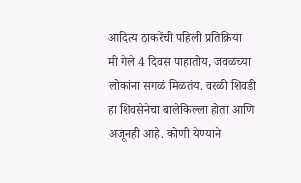आदित्य ठाकरेंची पहिली प्रतिक्रिया
मी गेले 4 दिवस पाहातोय, जवळच्या लोकांना सगळं मिळतंय. वरळी शिवडी हा शिवसेनेचा बालेकिल्ला होता आणि अजूनही आहे. कोणी येण्याने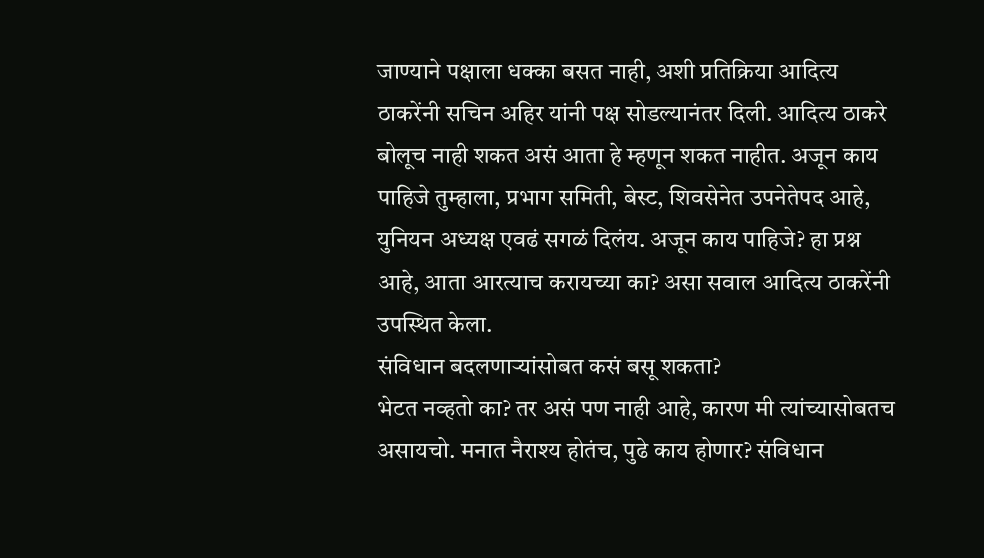जाण्याने पक्षाला धक्का बसत नाही, अशी प्रतिक्रिया आदित्य ठाकरेंनी सचिन अहिर यांनी पक्ष सोडल्यानंतर दिली. आदित्य ठाकरे बोलूच नाही शकत असं आता हे म्हणून शकत नाहीत. अजून काय पाहिजे तुम्हाला, प्रभाग समिती, बेस्ट, शिवसेनेत उपनेतेपद आहे, युनियन अध्यक्ष एवढं सगळं दिलंय. अजून काय पाहिजे? हा प्रश्न आहे, आता आरत्याच करायच्या का? असा सवाल आदित्य ठाकरेंनी उपस्थित केला.
संविधान बदलणाऱ्यांसोबत कसं बसू शकता?
भेटत नव्हतो का? तर असं पण नाही आहे, कारण मी त्यांच्यासोबतच असायचो. मनात नैराश्य होतंच, पुढे काय होणार? संविधान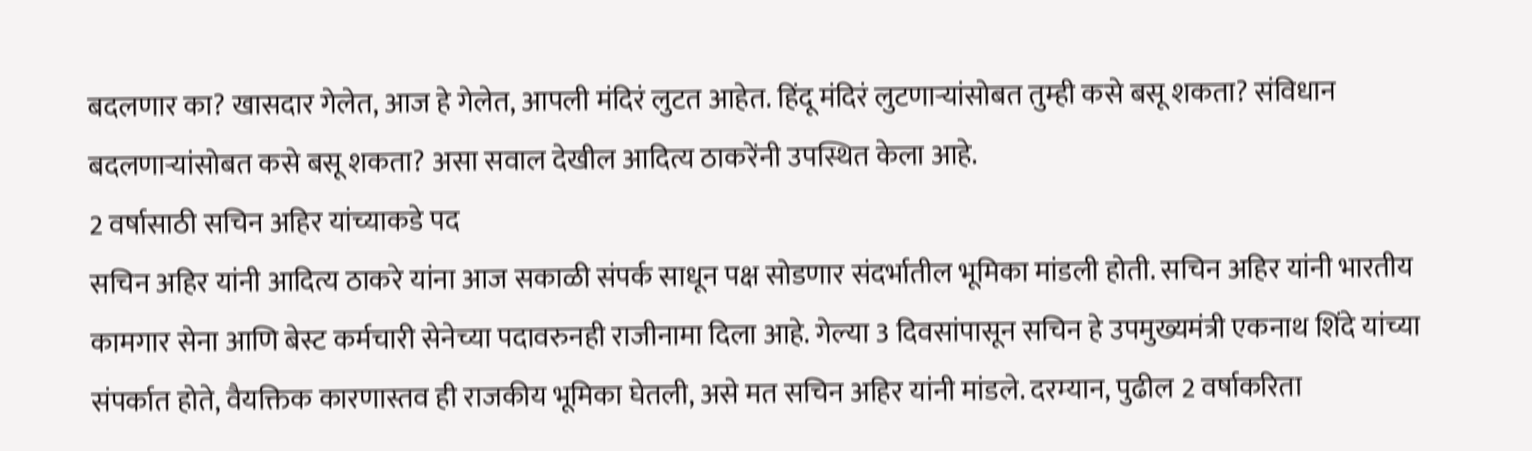बदलणार का? खासदार गेलेत, आज हे गेलेत, आपली मंदिरं लुटत आहेत. हिंदू मंदिरं लुटणाऱ्यांसोबत तुम्ही कसे बसू शकता? संविधान बदलणाऱ्यांसोबत कसे बसू शकता? असा सवाल देखील आदित्य ठाकरेंनी उपस्थित केला आहे.
2 वर्षासाठी सचिन अहिर यांच्याकडे पद
सचिन अहिर यांनी आदित्य ठाकरे यांना आज सकाळी संपर्क साधून पक्ष सोडणार संदर्भातील भूमिका मांडली होती. सचिन अहिर यांनी भारतीय कामगार सेना आणि बेस्ट कर्मचारी सेनेच्या पदावरुनही राजीनामा दिला आहे. गेल्या 3 दिवसांपासून सचिन हे उपमुख्यमंत्री एकनाथ शिंदे यांच्या संपर्कात होते, वैयक्तिक कारणास्तव ही राजकीय भूमिका घेतली, असे मत सचिन अहिर यांनी मांडले. दरम्यान, पुढील 2 वर्षाकरिता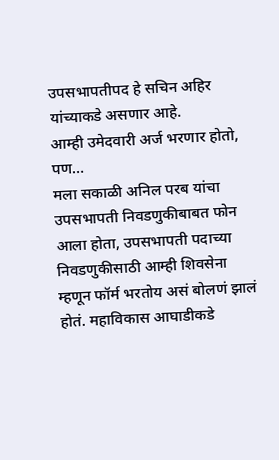उपसभापतीपद हे सचिन अहिर यांच्याकडे असणार आहे.
आम्ही उमेदवारी अर्ज भरणार होतो, पण…
मला सकाळी अनिल परब यांचा उपसभापती निवडणुकीबाबत फोन आला होता, उपसभापती पदाच्या निवडणुकीसाठी आम्ही शिवसेना म्हणून फॉर्म भरतोय असं बोलणं झालं होतं. महाविकास आघाडीकडे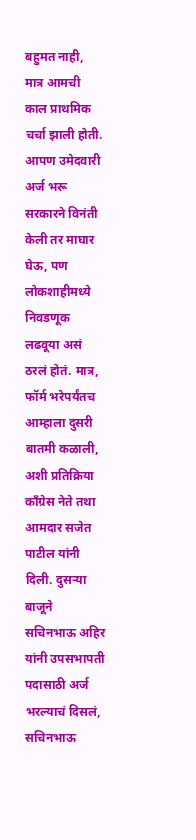बहुमत नाही, मात्र आमची काल प्राथमिक चर्चा झाली होती. आपण उमेदवारी अर्ज भरू सरकारने विनंती केली तर माघार घेऊ, पण लोकशाहीमध्ये निवडणूक लढवूया असं ठरलं होतं. मात्र, फॉर्म भरेपर्यंतच आम्हाला दुसरी बातमी कळाली, अशी प्रतिक्रिया काँग्रेस नेते तथा आमदार सजेत पाटील यांनी दिली. दुसऱ्या बाजूने सचिनभाऊ अहिर यांनी उपसभापती पदासाठी अर्ज भरल्याचं दिसलं, सचिनभाऊ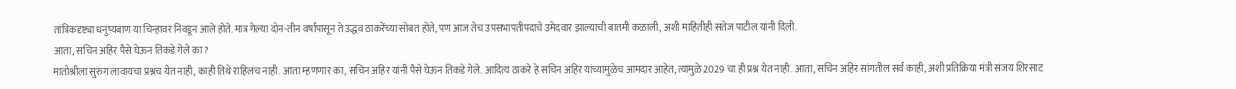तांत्रिकदृष्ट्या धनुष्यबाण या चिन्हावर निवडून आले होते. मात्र गेल्या दोन-तीन वर्षांपासून ते उद्धव ठाकरेंच्या सोबत होते, पण आज तेच उपसभापतीपदाचे उमेदवार झाल्याची बातमी कळाली, अशी माहितीही सतेज पाटील यांनी दिली.
आता, सचिन अहिर पैसे घेऊन तिकडे गेले का?
मातोश्रीला सुरुंग लावायचा प्रश्नच येत नाही, काही तिथे राहिलंच नाही. आता म्हणणार का, सचिन अहिर यांनी पैसे घेऊन तिकडे गेले. आदित्य ठाकरे हे सचिन अहिर यांच्यामुळेच आमदार आहेत, त्यामुळे 2029 चा ही प्रश्न येत नाही. आता, सचिन अहिर सांगतील सर्व काही, अशी प्रतिक्रिया मंत्री संजय शिरसाट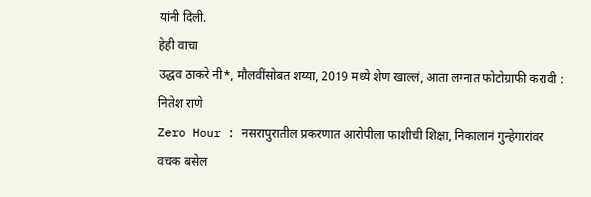यांनी दिली.
हेही वाचा
उद्धव ठाकरे नी*, मौलवींसोबत शय्या, 2019 मध्ये शेण खाल्लं, आता लग्नात फोटोग्राफी करावी : नितेश राणे
Zero Hour : नसरापुरातील प्रकरणात आरोपीला फाशीची शिक्षा, निकालानं गुन्हेगारांवर वचक बसेल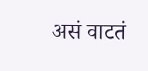असं वाटतं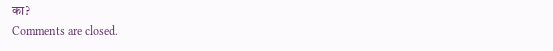का?
Comments are closed.